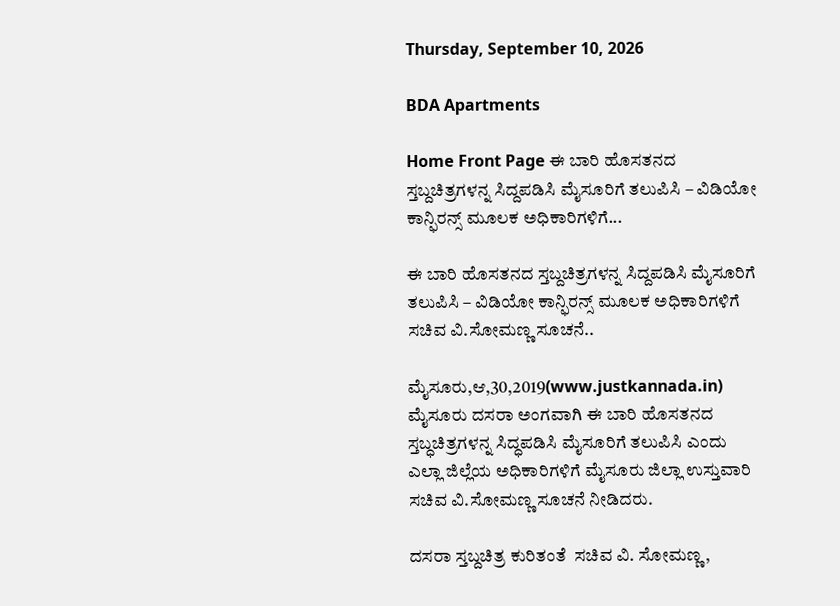Thursday, September 10, 2026

BDA Apartments

Home Front Page ಈ ಬಾರಿ ಹೊಸತನದ ಸ್ತಬ್ದಚಿತ್ರಗಳನ್ನ ಸಿದ್ದಪಡಿಸಿ ಮೈಸೂರಿಗೆ ತಲುಪಿಸಿ – ವಿಡಿಯೋ ಕಾನ್ಫಿರನ್ಸ್ ಮೂಲಕ ಅಧಿಕಾರಿಗಳಿಗೆ...

ಈ ಬಾರಿ ಹೊಸತನದ ಸ್ತಬ್ದಚಿತ್ರಗಳನ್ನ ಸಿದ್ದಪಡಿಸಿ ಮೈಸೂರಿಗೆ ತಲುಪಿಸಿ – ವಿಡಿಯೋ ಕಾನ್ಫಿರನ್ಸ್ ಮೂಲಕ ಅಧಿಕಾರಿಗಳಿಗೆ ಸಚಿವ ವಿ.ಸೋಮಣ್ಣ ಸೂಚನೆ..

ಮೈಸೂರು,ಆ,30,2019(www.justkannada.in) ಮೈಸೂರು ದಸರಾ ಅಂಗವಾಗಿ ಈ ಬಾರಿ ಹೊಸತನದ ಸ್ತಬ್ಧಚಿತ್ರಗಳನ್ನ ಸಿದ್ಧಪಡಿಸಿ ಮೈಸೂರಿಗೆ ತಲುಪಿಸಿ ಎಂದು ಎಲ್ಲಾ ಜಿಲ್ಲೆಯ ಅಧಿಕಾರಿಗಳಿಗೆ ಮೈಸೂರು ಜಿಲ್ಲಾ ಉಸ್ತುವಾರಿ ಸಚಿವ ವಿ.ಸೋಮಣ್ಣ ಸೂಚನೆ ನೀಡಿದರು.

ದಸರಾ ಸ್ತಬ್ದಚಿತ್ರ ಕುರಿತಂತೆ  ಸಚಿವ ವಿ. ಸೋಮಣ್ಣ,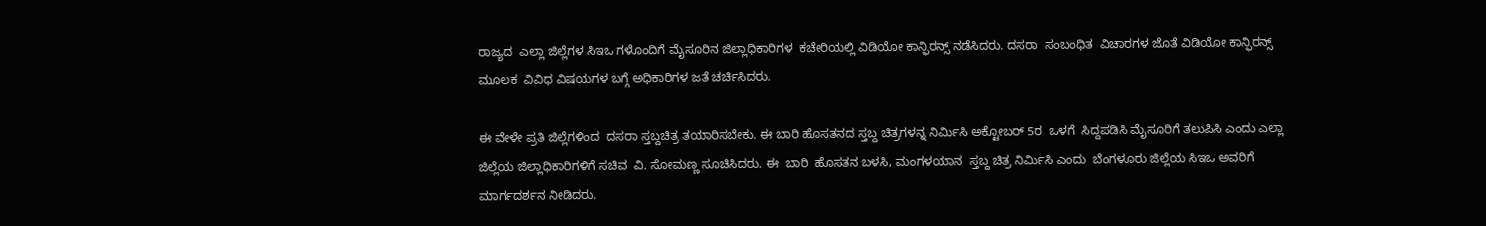ರಾಜ್ಯದ  ಎಲ್ಲಾ ಜಿಲ್ಲೆಗಳ ಸಿಇಒ ಗಳೊಂದಿಗೆ ಮೈಸೂರಿನ ಜಿಲ್ಲಾಧಿಕಾರಿಗಳ  ಕಚೇರಿಯಲ್ಲಿ ವಿಡಿಯೋ ಕಾನ್ಫಿರನ್ಸ್ ನಡೆಸಿದರು. ದಸರಾ  ಸಂಬಂಧಿತ  ವಿಚಾರಗಳ ಜೊತೆ ವಿಡಿಯೋ ಕಾನ್ಫಿರನ್ಸ್ ಮೂಲಕ  ವಿವಿಧ ವಿಷಯಗಳ ಬಗ್ಗೆ ಅಧಿಕಾರಿಗಳ ಜತೆ ಚರ್ಚಿಸಿದರು.

ಈ ವೇಳೇ ಪ್ರತಿ ಜಿಲ್ಲೆಗಳಿಂದ  ದಸರಾ ಸ್ತಬ್ದಚಿತ್ರ ತಯಾರಿಸಬೇಕು. ಈ ಬಾರಿ ಹೊಸತನದ ಸ್ತಬ್ದ ಚಿತ್ರಗಳನ್ನ ನಿರ್ಮಿಸಿ ಅಕ್ಟೋಬರ್ 5ರ  ಒಳಗೆ  ಸಿದ್ದಪಡಿಸಿ ಮೈಸೂರಿಗೆ ತಲುಪಿಸಿ ಎಂದು ಎಲ್ಲಾ ಜಿಲ್ಲೆಯ ಜಿಲ್ಲಾಧಿಕಾರಿಗಳಿಗೆ ಸಚಿವ  ವಿ. ಸೋಮಣ್ಣ ಸೂಚಿಸಿದರು. ಈ  ಬಾರಿ  ಹೊಸತನ ಬಳಸಿ, ಮಂಗಳಯಾನ  ಸ್ತಬ್ದ ಚಿತ್ರ ನಿರ್ಮಿಸಿ ಎಂದು  ಬೆಂಗಳೂರು ಜಿಲ್ಲೆಯ ಸಿಇಒ ಅವರಿಗೆ ಮಾರ್ಗದರ್ಶನ ನೀಡಿದರು.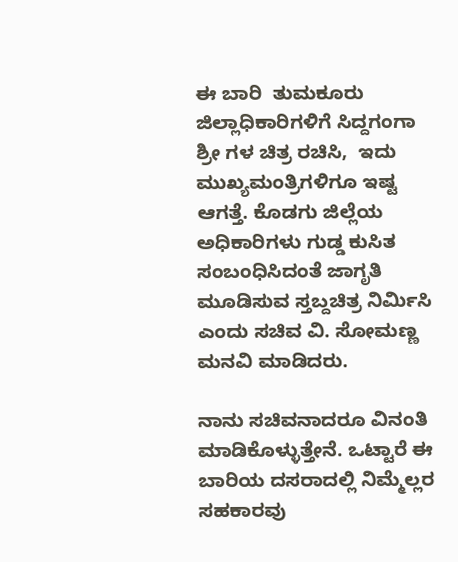ಈ ಬಾರಿ  ತುಮಕೂರು ಜಿಲ್ಲಾಧಿಕಾರಿಗಳಿಗೆ ಸಿದ್ದಗಂಗಾ ಶ್ರೀ ಗಳ ಚಿತ್ರ ರಚಿಸಿ,  ಇದು ಮುಖ್ಯಮಂತ್ರಿಗಳಿಗೂ ಇಷ್ಟ ಆಗತ್ತೆ. ಕೊಡಗು ಜಿಲ್ಲೆಯ ಅಧಿಕಾರಿಗಳು ಗುಡ್ಡ ಕುಸಿತ ಸಂಬಂಧಿಸಿದಂತೆ ಜಾಗೃತಿ ಮೂಡಿಸುವ ಸ್ತಬ್ದಚಿತ್ರ ನಿರ್ಮಿಸಿ  ಎಂದು ಸಚಿವ ವಿ. ಸೋಮಣ್ಣ  ಮನವಿ ಮಾಡಿದರು.

ನಾನು ಸಚಿವನಾದರೂ ವಿನಂತಿ ಮಾಡಿಕೊಳ್ಳುತ್ತೇನೆ. ಒಟ್ಟಾರೆ ಈ ಬಾರಿಯ ದಸರಾದಲ್ಲಿ ನಿಮ್ಮೆಲ್ಲರ ಸಹಕಾರವು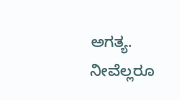ಅಗತ್ಯ. ನೀವೆಲ್ಲರೂ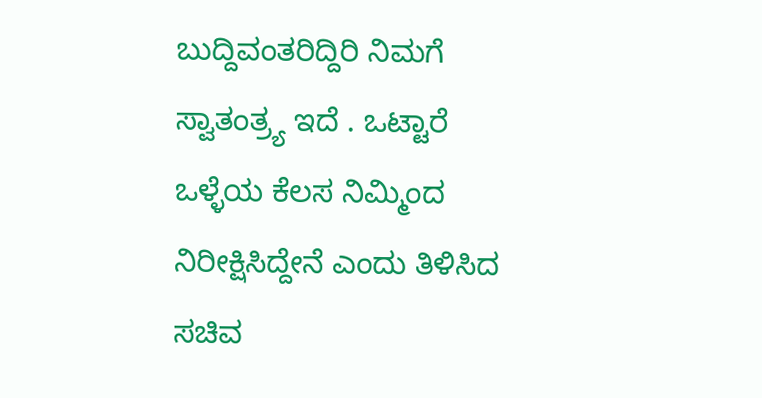ಬುದ್ದಿವಂತರಿದ್ದಿರಿ ನಿಮಗೆ ಸ್ವಾತಂತ್ರ್ಯ ಇದೆ . ಒಟ್ಟಾರೆ ಒಳ್ಳೆಯ ಕೆಲಸ ನಿಮ್ಮಿಂದ ನಿರೀಕ್ಷಿಸಿದ್ದೇನೆ ಎಂದು ತಿಳಿಸಿದ ಸಚಿವ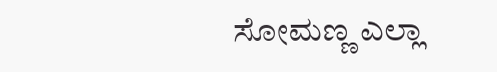ಸೋಮಣ್ಣ ಎಲ್ಲಾ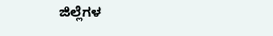ಜಿಲ್ಲೆಗಳ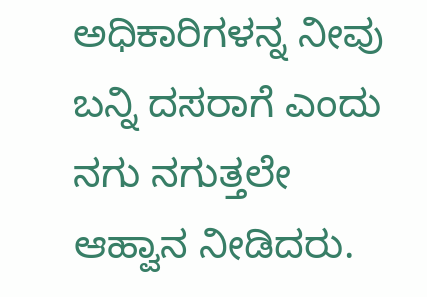ಅಧಿಕಾರಿಗಳನ್ನ ನೀವು ಬನ್ನಿ ದಸರಾಗೆ ಎಂದು ನಗು ನಗುತ್ತಲೇ ಆಹ್ವಾನ ನೀಡಿದರು.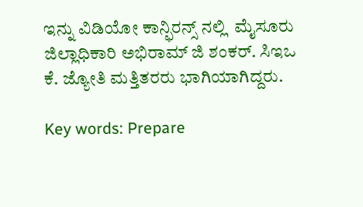ಇನ್ನು ವಿಡಿಯೋ ಕಾನ್ಫಿರನ್ಸ್ ನಲ್ಲಿ  ಮೈಸೂರು ಜಿಲ್ಲಾಧಿಕಾರಿ ಅಭಿರಾಮ್ ಜಿ ಶಂಕರ್. ಸಿಇಒ  ಕೆ. ಜ್ಯೋತಿ ಮತ್ತಿತರರು ಭಾಗಿಯಾಗಿದ್ದರು.

Key words: Prepare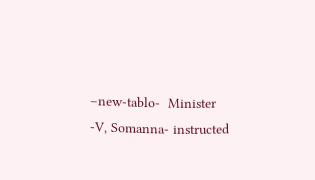–new-tablo-  Minister -V, Somanna- instructed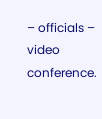– officials – video conference.